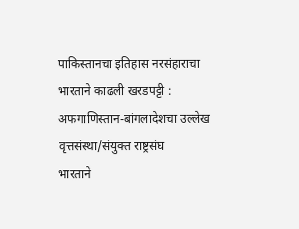पाकिस्तानचा इतिहास नरसंहाराचा
भारताने काढली खरडपट्टी : अफगाणिस्तान-बांगलादेशचा उल्लेख
वृत्तसंस्था/संयुक्त राष्ट्रसंघ
भारताने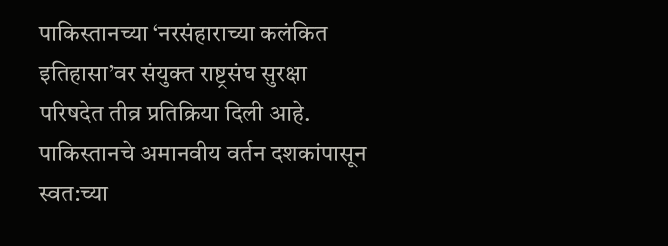पाकिस्तानच्या ‘नरसंहाराच्या कलंकित इतिहासा’वर संयुक्त राष्ट्रसंघ सुरक्षा परिषदेत तीव्र प्रतिक्रिया दिली आहे. पाकिस्तानचे अमानवीय वर्तन दशकांपासून स्वत:च्या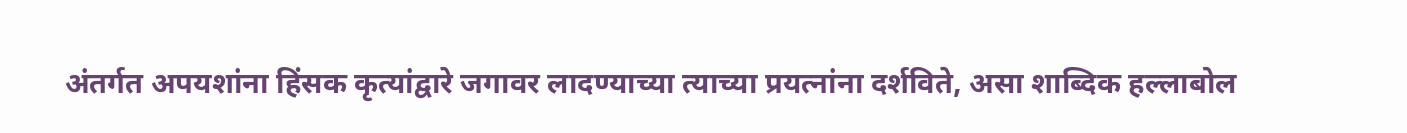अंतर्गत अपयशांना हिंसक कृत्यांद्वारे जगावर लादण्याच्या त्याच्या प्रयत्नांना दर्शविते, असा शाब्दिक हल्लाबोल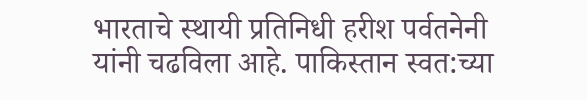भारताचे स्थायी प्रतिनिधी हरीश पर्वतनेनी यांनी चढविला आहे. पाकिस्तान स्वत:च्या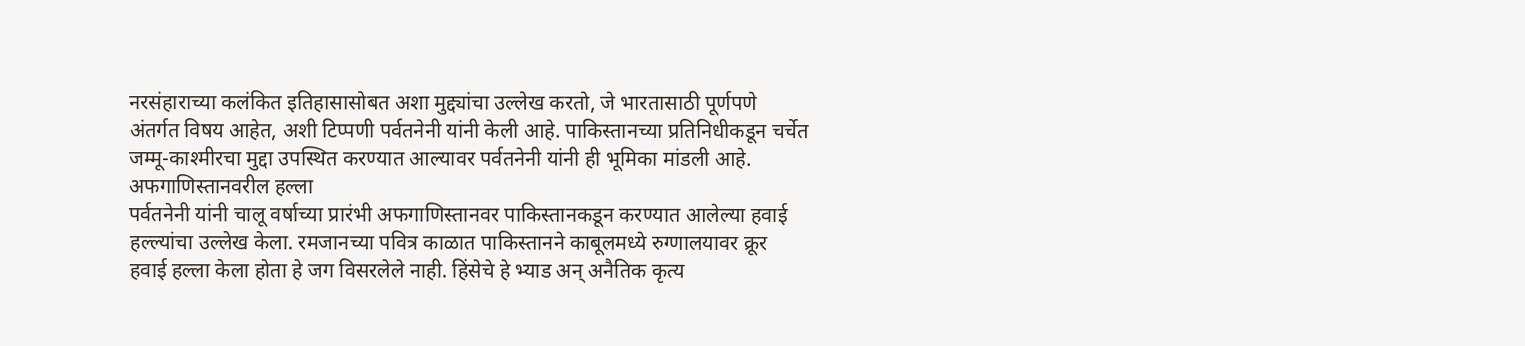नरसंहाराच्या कलंकित इतिहासासोबत अशा मुद्द्यांचा उल्लेख करतो, जे भारतासाठी पूर्णपणे अंतर्गत विषय आहेत, अशी टिप्पणी पर्वतनेनी यांनी केली आहे. पाकिस्तानच्या प्रतिनिधीकडून चर्चेत जम्मू-काश्मीरचा मुद्दा उपस्थित करण्यात आल्यावर पर्वतनेनी यांनी ही भूमिका मांडली आहे.
अफगाणिस्तानवरील हल्ला
पर्वतनेनी यांनी चालू वर्षाच्या प्रारंभी अफगाणिस्तानवर पाकिस्तानकडून करण्यात आलेल्या हवाई हल्ल्यांचा उल्लेख केला. रमजानच्या पवित्र काळात पाकिस्तानने काबूलमध्ये रुग्णालयावर क्रूर हवाई हल्ला केला होता हे जग विसरलेले नाही. हिंसेचे हे भ्याड अन् अनैतिक कृत्य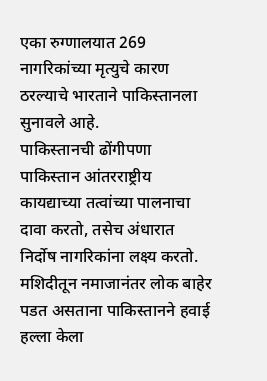एका रुग्णालयात 269 नागरिकांच्या मृत्युचे कारण ठरल्याचे भारताने पाकिस्तानला सुनावले आहे.
पाकिस्तानची ढोंगीपणा
पाकिस्तान आंतरराष्ट्रीय कायद्याच्या तत्वांच्या पालनाचा दावा करतो, तसेच अंधारात निर्दोष नागरिकांना लक्ष्य करतो. मशिदीतून नमाजानंतर लोक बाहेर पडत असताना पाकिस्तानने हवाई हल्ला केला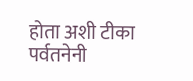होता अशी टीका पर्वतनेनी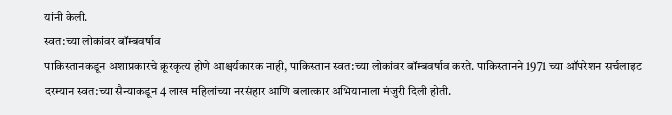यांनी केली.
स्वत:च्या लोकांवर बॉम्बवर्षाव
पाकिस्तानकडून अशाप्रकारचे क्रूरकृत्य होणे आश्चर्यकारक नाही, पाकिस्तान स्वत:च्या लोकांवर बॉम्बवर्षाव करते. पाकिस्तानने 1971 च्या ऑपरेशन सर्चलाइट दरम्यान स्वत:च्या सैन्याकडून 4 लाख महिलांच्या नरसंहार आणि बलात्कार अभियानाला मंजुरी दिली होती.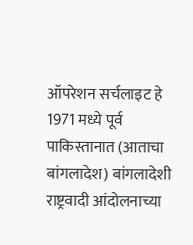ऑपरेशन सर्चलाइट हे 1971 मध्ये पूर्व पाकिस्तानात (आताचा बांगलादेश) बांगलादेशी राष्ट्रवादी आंदोलनाच्या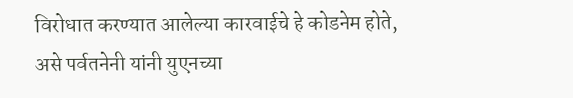विरोधात करण्यात आलेल्या कारवाईचे हे कोडनेम होते, असे पर्वतनेनी यांनी युएनच्या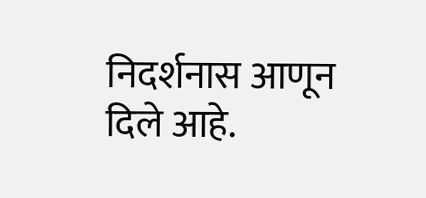निदर्शनास आणून दिले आहे.